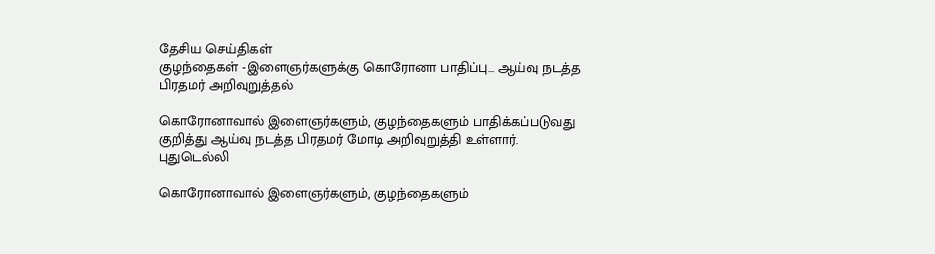தேசிய செய்திகள்
குழந்தைகள் -இளைஞர்களுக்கு கொரோனா பாதிப்பு... ஆய்வு நடத்த பிரதமர் அறிவுறுத்தல்

கொரோனாவால் இளைஞர்களும், குழந்தைகளும் பாதிக்கப்படுவது குறித்து ஆய்வு நடத்த பிரதமர் மோடி அறிவுறுத்தி உள்ளார்.
புதுடெல்லி

கொரோனாவால் இளைஞர்களும், குழந்தைகளும்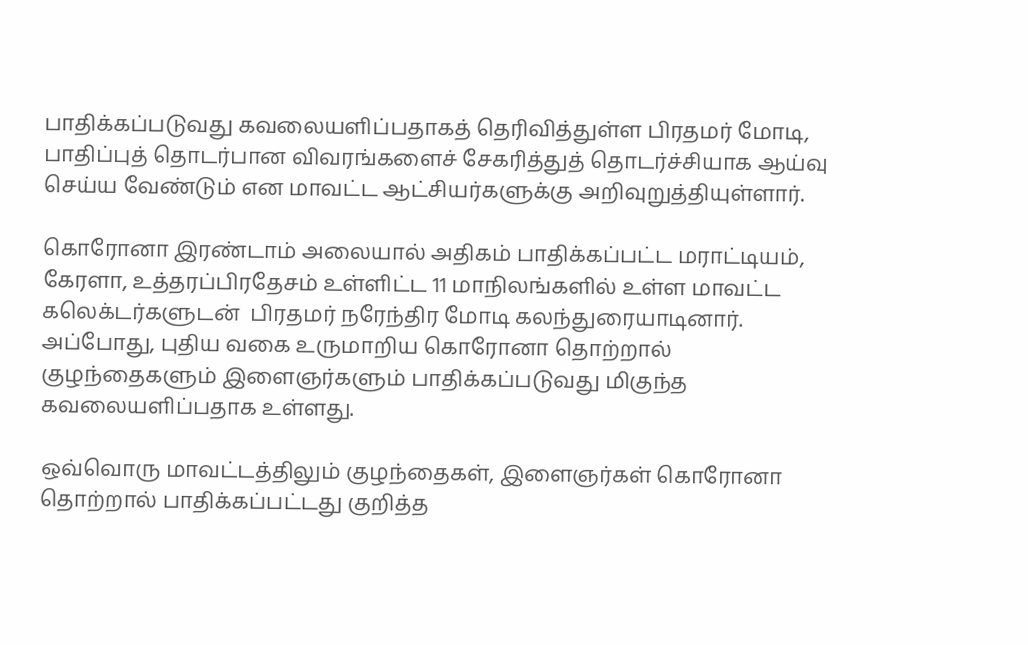பாதிக்கப்படுவது கவலையளிப்பதாகத் தெரிவித்துள்ள பிரதமர் மோடி, பாதிப்புத் தொடர்பான விவரங்களைச் சேகரித்துத் தொடர்ச்சியாக ஆய்வு செய்ய வேண்டும் என மாவட்ட ஆட்சியர்களுக்கு அறிவுறுத்தியுள்ளார்.

கொரோனா இரண்டாம் அலையால் அதிகம் பாதிக்கப்பட்ட மராட்டியம், கேரளா, உத்தரப்பிரதேசம் உள்ளிட்ட 11 மாநிலங்களில் உள்ள மாவட்ட கலெக்டர்களுடன்  பிரதமர் நரேந்திர மோடி கலந்துரையாடினார். அப்போது, புதிய வகை உருமாறிய கொரோனா தொற்றால் குழந்தைகளும் இளைஞர்களும் பாதிக்கப்படுவது மிகுந்த கவலையளிப்பதாக உள்ளது.

ஒவ்வொரு மாவட்டத்திலும் குழந்தைகள், இளைஞர்கள் கொரோனா தொற்றால் பாதிக்கப்பட்டது குறித்த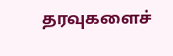தரவுகளைச்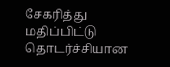சேகரித்து மதிப்பிட்டு தொடர்ச்சியான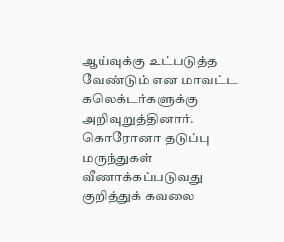ஆய்வுக்கு உட்படுத்த வேண்டும் என மாவட்ட கலெக்டர்களுக்கு அறிவுறுத்தினார். கொரோனா தடுப்பு மருந்துகள் வீணாக்கப்படுவது குறித்துக் கவலை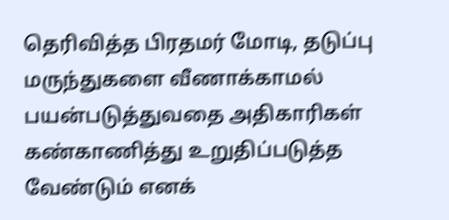தெரிவித்த பிரதமர் மோடி, தடுப்பு மருந்துகளை வீணாக்காமல் பயன்படுத்துவதை அதிகாரிகள் கண்காணித்து உறுதிப்படுத்த வேண்டும் எனக்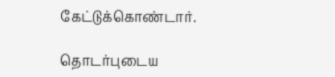கேட்டுக்கொண்டார்.

தொடர்புடைய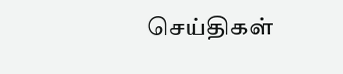செய்திகள்